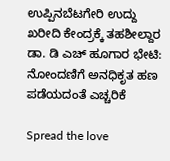ಉಪ್ಪಿನಬೆಟಗೇರಿ ಉದ್ದು ಖರೀದಿ ಕೇಂದ್ರಕ್ಕೆ ತಹಶೀಲ್ದಾರ ಡಾ. ಡಿ ಎಚ್ ಹೂಗಾರ ಭೇಟಿ: ನೋಂದಣಿಗೆ ಅನಧಿಕೃತ ಹಣ ಪಡೆಯದಂತೆ ಎಚ್ಚರಿಕೆ

Spread the love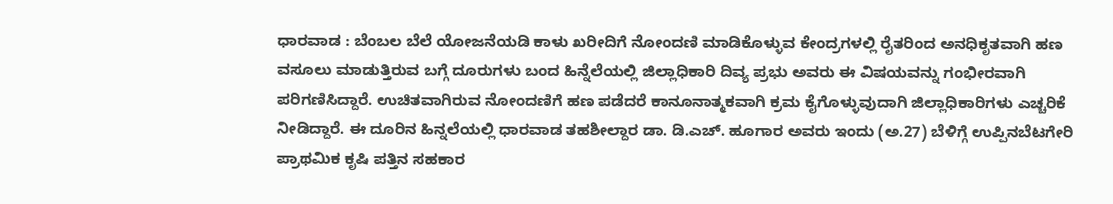ಧಾರವಾಡ : ಬೆಂಬಲ ಬೆಲೆ ಯೋಜನೆಯಡಿ ಕಾಳು ಖರೀದಿಗೆ ನೋಂದಣಿ ಮಾಡಿಕೊಳ್ಳುವ ಕೇಂದ್ರಗಳಲ್ಲಿ ರೈತರಿಂದ ಅನಧಿಕೃತವಾಗಿ ಹಣ ವಸೂಲು ಮಾಡುತ್ತಿರುವ ಬಗ್ಗೆ ದೂರುಗಳು ಬಂದ ಹಿನ್ನೆಲೆಯಲ್ಲಿ ಜಿಲ್ಲಾಧಿಕಾರಿ ದಿವ್ಯ ಪ್ರಭು ಅವರು ಈ ವಿಷಯವನ್ನು ಗಂಭೀರವಾಗಿ ಪರಿಗಣಿಸಿದ್ದಾರೆ. ಉಚಿತವಾಗಿರುವ ನೋಂದಣಿಗೆ ಹಣ ಪಡೆದರೆ ಕಾನೂನಾತ್ಮಕವಾಗಿ ಕ್ರಮ ಕೈಗೊಳ್ಳುವುದಾಗಿ ಜಿಲ್ಲಾಧಿಕಾರಿಗಳು ಎಚ್ಚರಿಕೆ ನೀಡಿದ್ದಾರೆ. ಈ ದೂರಿನ ಹಿನ್ನಲೆಯಲ್ಲಿ ಧಾರವಾಡ ತಹಶೀಲ್ದಾರ ಡಾ. ಡಿ.ಎಚ್. ಹೂಗಾರ ಅವರು ಇಂದು (ಅ.27) ಬೆಳಿಗ್ಗೆ ಉಪ್ಪಿನಬೆಟಗೇರಿ ಪ್ರಾಥಮಿಕ ಕೃಷಿ ಪತ್ತಿನ ಸಹಕಾರ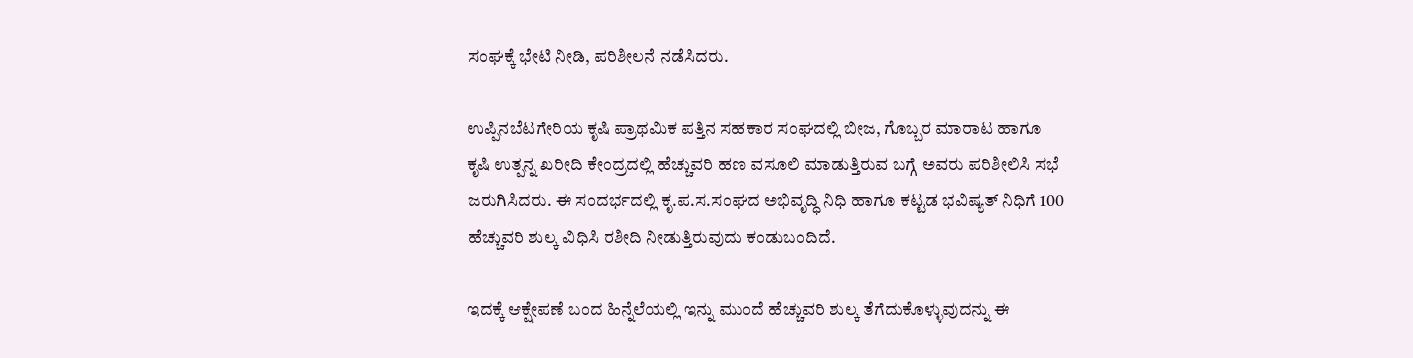ಸಂಘಕ್ಕೆ ಭೇಟಿ ನೀಡಿ, ಪರಿಶೀಲನೆ ನಡೆಸಿದರು.

ಉಪ್ಪಿನಬೆಟಗೇರಿಯ ಕೃಷಿ ಪ್ರಾಥಮಿಕ ಪತ್ತಿನ ಸಹಕಾರ ಸಂಘದಲ್ಲಿ ಬೀಜ, ಗೊಬ್ಬರ ಮಾರಾಟ ಹಾಗೂ ಕೃಷಿ ಉತ್ಪನ್ನ ಖರೀದಿ ಕೇಂದ್ರದಲ್ಲಿ ಹೆಚ್ಚುವರಿ ಹಣ ವಸೂಲಿ ಮಾಡುತ್ತಿರುವ ಬಗ್ಗೆ ಅವರು ಪರಿಶೀಲಿಸಿ ಸಭೆ ಜರುಗಿಸಿದರು. ಈ ಸಂದರ್ಭದಲ್ಲಿ ಕೃ.ಪ.ಸ.ಸಂಘದ ಅಭಿವೃದ್ಧಿ ನಿಧಿ ಹಾಗೂ ಕಟ್ಟಡ ಭವಿಷ್ಯತ್ ನಿಧಿಗೆ 100 ಹೆಚ್ಚುವರಿ ಶುಲ್ಕ ವಿಧಿಸಿ ರಶೀದಿ ನೀಡುತ್ತಿರುವುದು ಕಂಡುಬಂದಿದೆ.

ಇದಕ್ಕೆ ಆಕ್ಷೇಪಣೆ ಬಂದ ಹಿನ್ನೆಲೆಯಲ್ಲಿ ಇನ್ನು ಮುಂದೆ ಹೆಚ್ಚುವರಿ ಶುಲ್ಕ ತೆಗೆದುಕೊಳ್ಳುವುದನ್ನು ಈ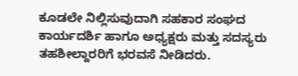ಕೂಡಲೇ ನಿಲ್ಲಿಸುವುದಾಗಿ ಸಹಕಾರ ಸಂಘದ ಕಾರ್ಯದರ್ಶಿ ಹಾಗೂ ಅಧ್ಯಕ್ಷರು ಮತ್ತು ಸದಸ್ಯರು ತಹಶೀಲ್ದಾರರಿಗೆ ಭರವಸೆ ನೀಡಿದರು.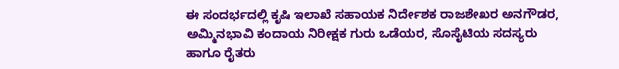ಈ ಸಂದರ್ಭದಲ್ಲಿ ಕೃಷಿ ಇಲಾಖೆ ಸಹಾಯಕ ನಿರ್ದೇಶಕ ರಾಜಶೇಖರ ಅನಗೌಡರ, ಅಮ್ಮಿನಭಾವಿ ಕಂದಾಯ ನಿರೀಕ್ಷಕ ಗುರು ಒಡೆಯರ, ಸೊಸೈಟಿಯ ಸದಸ್ಯರು ಹಾಗೂ ರೈತರು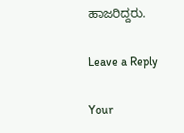ಹಾಜರಿದ್ದರು.

Leave a Reply

Your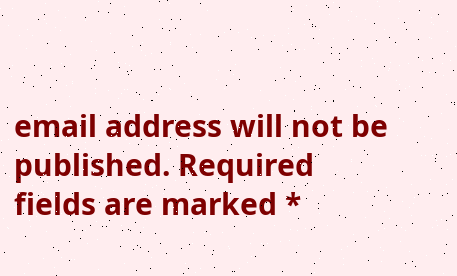email address will not be published. Required fields are marked *